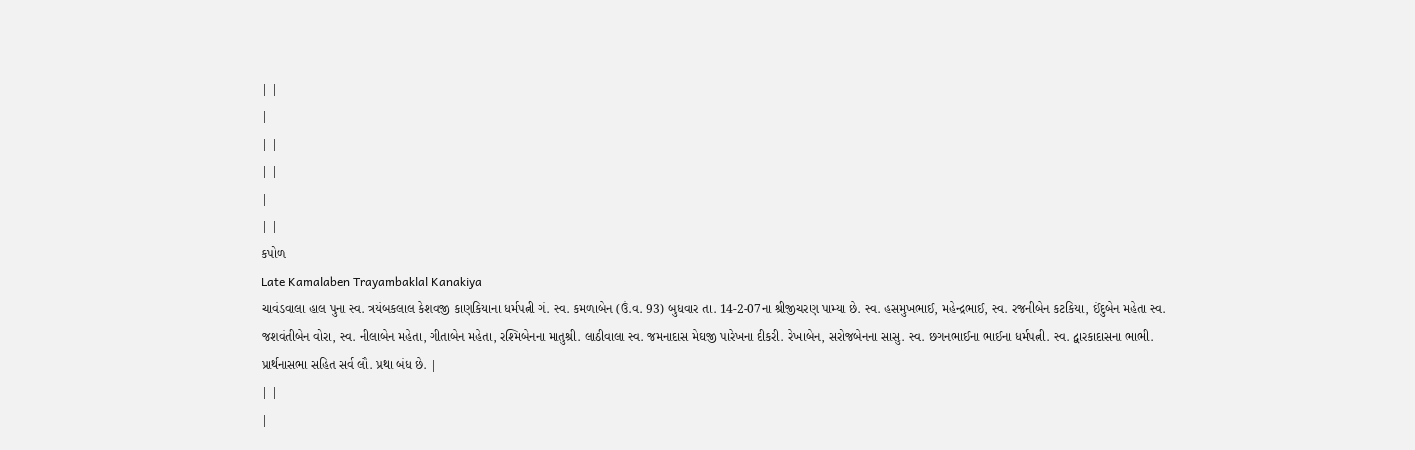| |
|
| |
| |
|
| |
કપોળ
Late Kamalaben Trayambaklal Kanakiya
ચાવંડવાલા હાલ પુના સ્વ. ત્રયંબકલાલ કેશવજી કાણકિયાના ધર્મપત્ની ગં. સ્વ. કમળાબેન (ઉં.વ. 93) બુધવાર તા. 14-2-07ના શ્રીજીચરણ પામ્યા છે. સ્વ. હસમુખભાઈ, મહેન્દ્રભાઈ, સ્વ. રજનીબેન કટકિયા, ઈંદુબેન મહેતા સ્વ. જશવંતીબેન વોરા, સ્વ. નીલાબેન મહેતા, ગીતાબેન મહેતા, રશ્મિબેનના માતુશ્રી. લાઠીવાલા સ્વ. જમનાદાસ મેઘજી પારેખના દીકરી. રેખાબેન, સરોજબેનના સાસુ. સ્વ. છગનભાઈના ભાઈના ધર્મપત્ની. સ્વ. દ્વારકાદાસના ભાભી. પ્રાર્થનાસભા સહિત સર્વ લૌ. પ્રથા બંધ છે. |
| |
|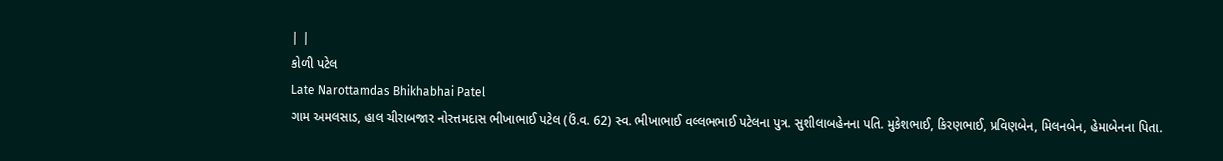| |
કોળી પટેલ
Late Narottamdas Bhikhabhai Patel
ગામ અમલસાડ, હાલ ચીરાબજાર નોરત્તમદાસ ભીખાભાઈ પટેલ (ઉં.વ. 62) સ્વ. ભીખાભાઈ વલ્લભભાઈ પટેલના પુત્ર. સુશીલાબહેનના પતિ. મુકેશભાઈ, કિરણભાઈ, પ્રવિણબેન, મિલનબેન, હેમાબેનના પિતા.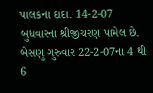પાલકના દાદા. 14-2-07 બુધવારના શ્રીજીચરણ પામેલ છે. બેસણુ ગુરુવાર 22-2-07ના 4 થી 6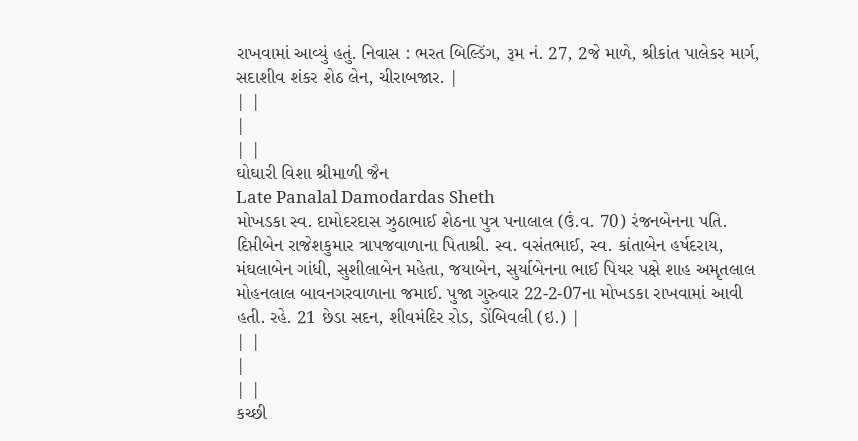રાખવામાં આવ્યું હતું. નિવાસ : ભરત બિલ્ડિંગ, રૂમ નં. 27, 2જે માળે, શ્રીકાંત પાલેકર માર્ગ, સદાશીવ શંકર શેઠ લેન, ચીરાબજાર. |
| |
|
| |
ઘોઘારી વિશા શ્રીમાળી જૈન
Late Panalal Damodardas Sheth
મોખડકા સ્વ. દામોદરદાસ ઝુઠાભાઈ શેઠના પુત્ર પનાલાલ (ઉં.વ. 70) રંજનબેનના પતિ. દિપ્તીબેન રાજેશકુમાર ત્રાપજવાળાના પિતાશ્રી. સ્વ. વસંતભાઈ, સ્વ. કાંતાબેન હર્ષદરાય, મંઘલાબેન ગાંધી, સુશીલાબેન મહેતા, જયાબેન, સુર્યાબેનના ભાઈ પિયર પક્ષે શાહ અમૃતલાલ મોહનલાલ બાવનગરવાળાના જમાઈ. પુજા ગુરુવાર 22-2-07ના મોખડકા રાખવામાં આવી હતી. રહે. 21 છેડા સદન, શીવમંદિર રોડ, ડોંબિવલી (ઇ.) |
| |
|
| |
કચ્છી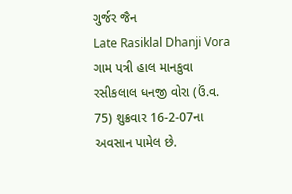ગુર્જર જૈન
Late Rasiklal Dhanji Vora
ગામ પત્રી હાલ માનકુવા રસીકલાલ ધનજી વોરા (ઉં.વ. 75) શુક્રવાર 16-2-07ના અવસાન પામેલ છે.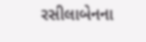રસીલાબેનના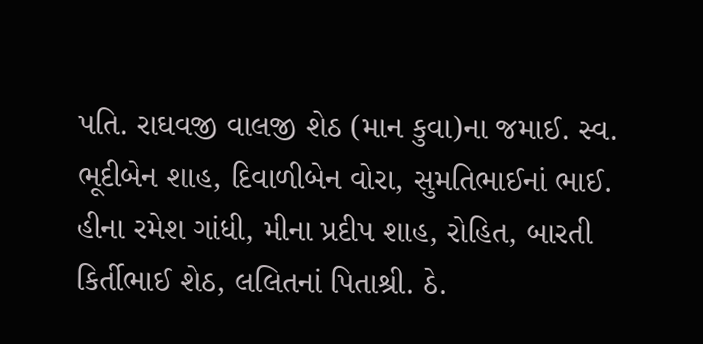પતિ. રાઘવજી વાલજી શેઠ (માન કુવા)ના જમાઈ. સ્વ. ભૂદીબેન શાહ, દિવાળીબેન વોરા, સુમતિભાઈનાં ભાઈ. હીના રમેશ ગાંધી, મીના પ્રદીપ શાહ, રોહિત, બારતી કિર્તીભાઈ શેઠ, લલિતનાં પિતાશ્રી. ઠે.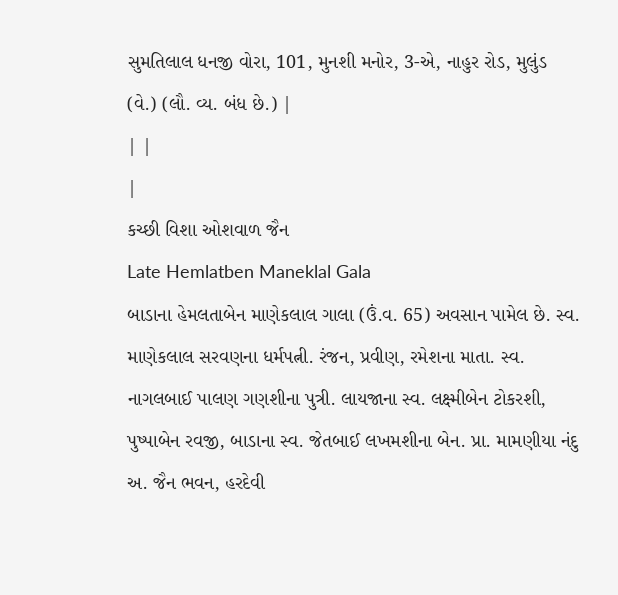સુમતિલાલ ધનજી વોરા, 101, મુનશી મનોર, 3-એ, નાહુર રોડ, મુલુંડ (વે.) (લૌ. વ્ય. બંધ છે.) |
| |
|
કચ્છી વિશા ઓશવાળ જૈન
Late Hemlatben Maneklal Gala
બાડાના હેમલતાબેન માણેકલાલ ગાલા (ઉં.વ. 65) અવસાન પામેલ છે. સ્વ. માણેકલાલ સરવણના ધર્મપત્ની. રંજન, પ્રવીણ, રમેશના માતા. સ્વ. નાગલબાઈ પાલણ ગણશીના પુત્રી. લાયજાના સ્વ. લક્ષ્મીબેન ટોકરશી, પુષ્પાબેન રવજી, બાડાના સ્વ. જેતબાઈ લખમશીના બેન. પ્રા. મામણીયા નંદુ અ. જૈન ભવન, હરદેવી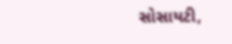સોસાયટી,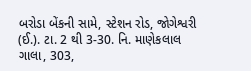બરોડા બેંકની સામે, સ્ટેશન રોડ, જોગેશ્વરી (ઈ.). ટા. 2 થી 3-30. નિ. માણેકલાલ ગાલા, 303,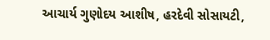આચાર્ય ગુણોદય આશીષ, હરદેવી સોસાયટી,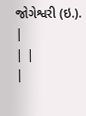જોગેશ્વરી (ઇ.). |
| |
|